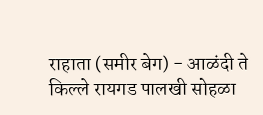राहाता (समीर बेग) - आळंदी ते किल्ले रायगड पालखी सोहळा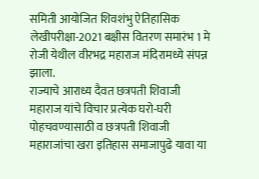समिती आयोजित शिवशंभु ऐतिहासिक लेखीपरीक्षा-2021 बक्षीस वितरण समारंभ 1 मे रोजी येथील वीरभद्र महाराज मंदिरामध्ये संपन्न झाला.
राज्याचे आराध्य दैवत छत्रपती शिवाजी महाराज यांचे विचार प्रत्येक घरो-घरी पोहचवण्यासाठी व छत्रपती शिवाजी महाराजांचा खरा इतिहास समाजापुढे यावा या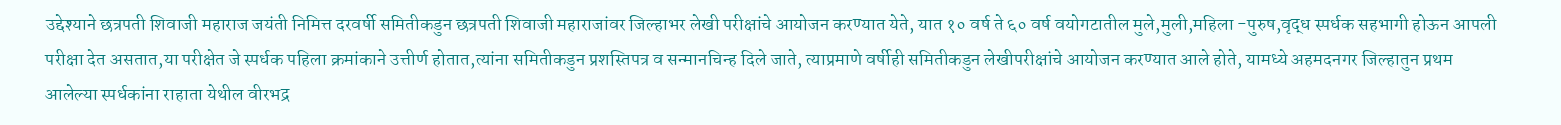उद्देश्याने छत्रपती शिवाजी महाराज जयंती निमित्त दरवर्षी समितीकडुन छत्रपती शिवाजी महाराजांवर जिल्हाभर लेखी परीक्षांचे आयोजन करण्यात येते, यात १० वर्ष ते ६० वर्ष वयोगटातील मुले,मुली,महिला -पुरुष,वृद्ध स्पर्धक सहभागी होऊन आपली परीक्षा देत असतात,या परीक्षेत जे स्पर्धक पहिला क्रमांकाने उत्तीर्ण होतात,त्यांना समितीकडुन प्रशस्तिपत्र व सन्मानचिन्ह दिले जाते, त्याप्रमाणे वर्षीही समितीकडुन लेखीपरीक्षांचे आयोजन करण्यात आले होते, यामध्ये अहमदनगर जिल्हातुन प्रथम आलेल्या स्पर्धकांना राहाता येथील वीरभद्र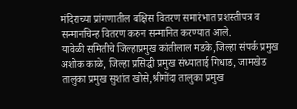मंदिराच्या प्रांगणातील बक्षिस वितरण समारंभात प्रशस्तीपत्र व सन्मानचिन्ह वितरण करुन सन्मानित करण्यात आले.
यावेळी समितीचे जिल्हाप्रमुख कांतीलाल मडके,जिल्हा संपर्क प्रमुख अशोक काळे, जिल्हा प्रसिद्धी प्रमुख संध्याताई गिधाड, जामखेड तालुका प्रमुख सुशांत खोसे,श्रीगोंदा तालुका प्रमुख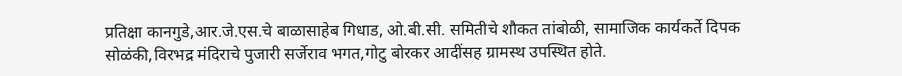प्रतिक्षा कानगुडे,आर.जे.एस.चे बाळासाहेब गिधाड, ओ.बी.सी. समितीचे शौकत तांबोळी, सामाजिक कार्यकर्ते दिपक सोळंकी,विरभद्र मंदिराचे पुजारी सर्जेराव भगत,गोटु बोरकर आदींसह ग्रामस्थ उपस्थित होते.